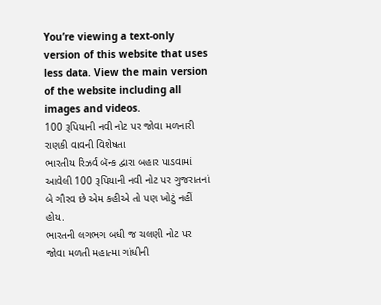You’re viewing a text-only version of this website that uses less data. View the main version of the website including all images and videos.
100 રૂપિયાની નવી નોટ પર જોવા મળનારી રાણકી વાવની વિશેષતા
ભારતીય રિઝર્વ બૅન્ક દ્વારા બહાર પાડવામાં આવેલી 100 રૂપિયાની નવી નોટ પર ગુજરાતનાં બે ગૌરવ છે એમ કહીએ તો પણ ખોટું નહીં હોય.
ભારતની લગભગ બધી જ ચલણી નોટ પર જોવા મળતી મહાત્મા ગાંધીની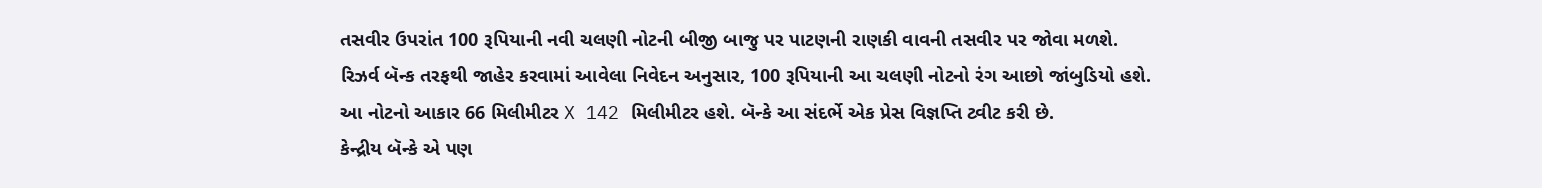તસવીર ઉપરાંત 100 રૂપિયાની નવી ચલણી નોટની બીજી બાજુ પર પાટણની રાણકી વાવની તસવીર પર જોવા મળશે.
રિઝર્વ બૅન્ક તરફથી જાહેર કરવામાં આવેલા નિવેદન અનુસાર, 100 રૂપિયાની આ ચલણી નોટનો રંગ આછો જાંબુડિયો હશે.
આ નોટનો આકાર 66 મિલીમીટર X 142 મિલીમીટર હશે. બૅન્કે આ સંદર્ભે એક પ્રેસ વિજ્ઞપ્તિ ટ્વીટ કરી છે.
કેન્દ્રીય બૅન્કે એ પણ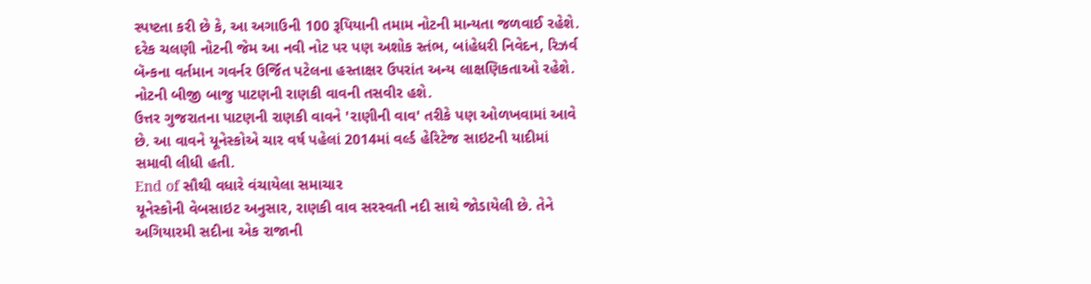સ્પષ્ટતા કરી છે કે, આ અગાઉની 100 રૂપિયાની તમામ નોટની માન્યતા જળવાઈ રહેશે.
દરેક ચલણી નોટની જેમ આ નવી નોટ પર પણ અશોક સ્તંભ, બાંહેધરી નિવેદન, રિઝર્વ બૅન્કના વર્તમાન ગવર્નર ઉર્જિત પટેલના હસ્તાક્ષર ઉપરાંત અન્ય લાક્ષણિકતાઓ રહેશે.
નોટની બીજી બાજુ પાટણની રાણકી વાવની તસવીર હશે.
ઉત્તર ગુજરાતના પાટણની રાણકી વાવને 'રાણીની વાવ' તરીકે પણ ઓળખવામાં આવે છે. આ વાવને યૂનેસ્કોએ ચાર વર્ષ પહેલાં 2014માં વર્લ્ડ હેરિટેજ સાઇટની યાદીમાં સમાવી લીધી હતી.
End of સૌથી વધારે વંચાયેલા સમાચાર
યૂનેસ્કોની વેબસાઇટ અનુસાર, રાણકી વાવ સરસ્વતી નદી સાથે જોડાયેલી છે. તેને અગિયારમી સદીના એક રાજાની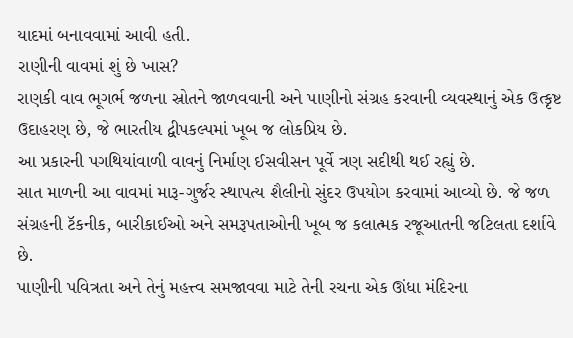યાદમાં બનાવવામાં આવી હતી.
રાણીની વાવમાં શું છે ખાસ?
રાણકી વાવ ભૂગર્ભ જળના સ્રોતને જાળવવાની અને પાણીનો સંગ્રહ કરવાની વ્યવસ્થાનું એક ઉત્કૃષ્ટ ઉદાહરણ છે, જે ભારતીય દ્વીપકલ્પમાં ખૂબ જ લોકપ્રિય છે.
આ પ્રકારની પગથિયાંવાળી વાવનું નિર્માણ ઈસવીસન પૂર્વે ત્રણ સદીથી થઈ રહ્યું છે.
સાત માળની આ વાવમાં મારૂ-ગુર્જર સ્થાપત્ય શૈલીનો સુંદર ઉપયોગ કરવામાં આવ્યો છે. જે જળ સંગ્રહની ટૅકનીક, બારીકાઈઓ અને સમરૂપતાઓની ખૂબ જ કલાત્મક રજૂઆતની જટિલતા દર્શાવે છે.
પાણીની પવિત્રતા અને તેનું મહત્ત્વ સમજાવવા માટે તેની રચના એક ઊંધા મંદિરના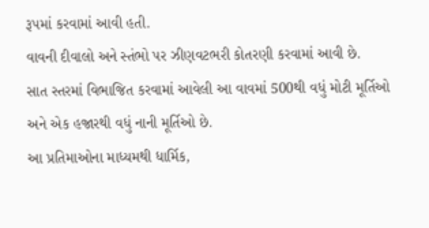રૂપમાં કરવામાં આવી હતી.
વાવની દીવાલો અને સ્તંભો પર ઝીણવટભરી કોતરણી કરવામાં આવી છે.
સાત સ્તરમાં વિભાજિત કરવામાં આવેલી આ વાવમાં 500થી વધું મોટી મૂર્તિઓ અને એક હજારથી વધું નાની મૂર્તિઓ છે.
આ પ્રતિમાઓના માધ્યમથી ધાર્મિક,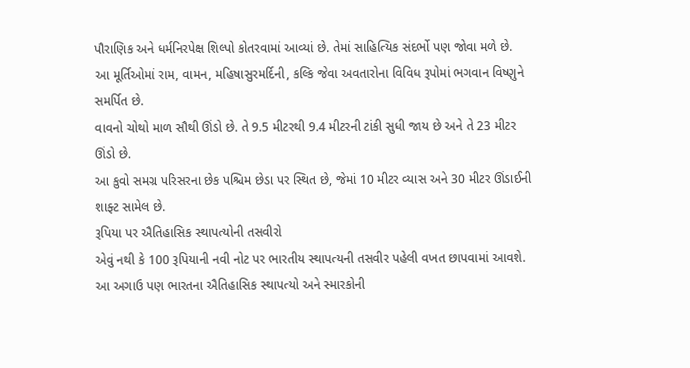પૌરાણિક અને ધર્મનિરપેક્ષ શિલ્પો કોતરવામાં આવ્યાં છે. તેમાં સાહિત્યિક સંદર્ભો પણ જોવા મળે છે.
આ મૂર્તિઓમાં રામ, વામન, મહિષાસુરમર્દિની, કલ્કિ જેવા અવતારોના વિવિધ રૂપોમાં ભગવાન વિષ્ણુને સમર્પિત છે.
વાવનો ચોથો માળ સૌથી ઊંડો છે. તે 9.5 મીટરથી 9.4 મીટરની ટાંકી સુધી જાય છે અને તે 23 મીટર ઊંડો છે.
આ કુવો સમગ્ર પરિસરના છેક પશ્ચિમ છેડા પર સ્થિત છે, જેમાં 10 મીટર વ્યાસ અને 30 મીટર ઊંડાઈની શાફ્ટ સામેલ છે.
રૂપિયા પર ઐતિહાસિક સ્થાપત્યોની તસવીરો
એવું નથી કે 100 રૂપિયાની નવી નોટ પર ભારતીય સ્થાપત્યની તસવીર પહેલી વખત છાપવામાં આવશે.
આ અગાઉ પણ ભારતના ઐતિહાસિક સ્થાપત્યો અને સ્મારકોની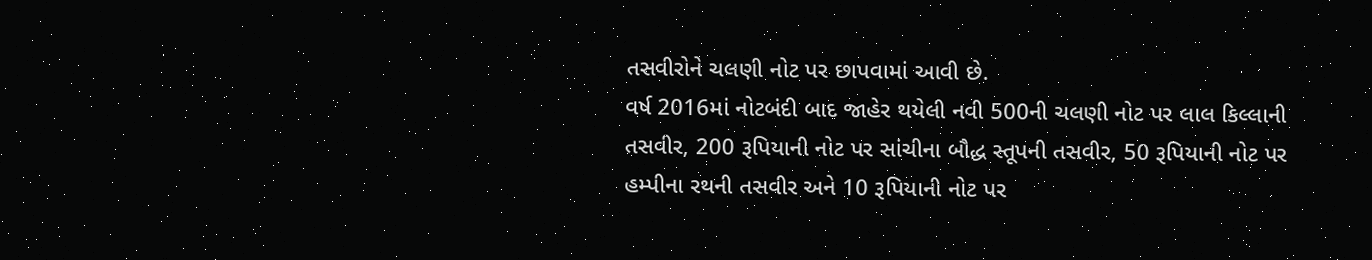તસવીરોને ચલણી નોટ પર છાપવામાં આવી છે.
વર્ષ 2016માં નોટબંદી બાદ જાહેર થયેલી નવી 500ની ચલણી નોટ પર લાલ કિલ્લાની તસવીર, 200 રૂપિયાની નોટ પર સાંચીના બૌદ્ધ સ્તૂપની તસવીર, 50 રૂપિયાની નોટ પર હમ્પીના રથની તસવીર અને 10 રૂપિયાની નોટ પર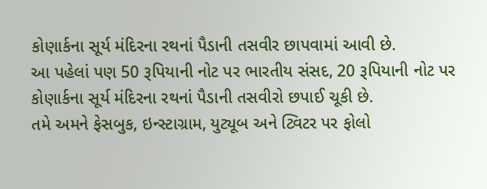કોણાર્કના સૂર્ય મંદિરના રથનાં પૈડાની તસવીર છાપવામાં આવી છે.
આ પહેલાં પણ 50 રૂપિયાની નોટ પર ભારતીય સંસદ, 20 રૂપિયાની નોટ પર કોણાર્કના સૂર્ય મંદિરના રથનાં પૈડાની તસવીરો છપાઈ ચૂકી છે.
તમે અમને ફેસબુક, ઇન્સ્ટાગ્રામ, યુટ્યૂબ અને ટ્વિટર પર ફોલો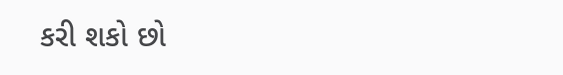કરી શકો છો